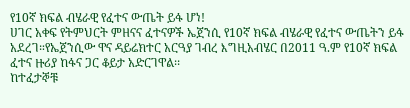የ10ኛ ክፍል ብሄራዊ የፈተና ውጤት ይፋ ሆነ!
ሀገር አቀፍ የትምህርት ምዘናና ፈተናዎች ኤጀንሲ የ10ኛ ክፍል ብሄራዊ የፈተና ውጤትን ይፋ አደረገ።የኤጀንሲው ዋና ዳይሬክተር አርዓያ ገብረ እግዚአብሄር በ2011 ዓ.ም የ10ኛ ክፍል ፈተና ዙሪያ ከፋና ጋር ቆይታ አድርገዋል፡፡
ከተፈታኞቹ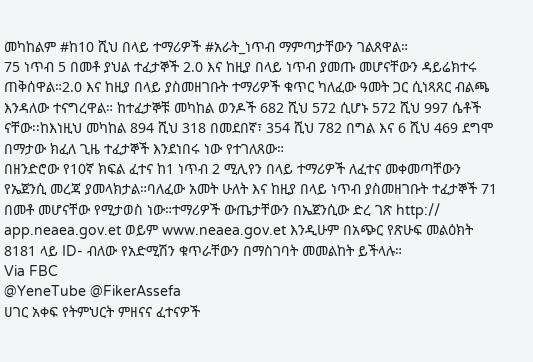መካከልም #ከ10 ሺህ በላይ ተማሪዎች #አራት_ነጥብ ማምጣታቸውን ገልጸዋል።
75 ነጥብ 5 በመቶ ያህል ተፈታኞች 2.0 እና ከዚያ በላይ ነጥብ ያመጡ መሆናቸውን ዳይሬክተሩ ጠቅሰዋል።2.0 እና ከዚያ በላይ ያስመዘገቡት ተማሪዎች ቁጥር ካለፈው ዓመት ጋር ሲነጻጸር ብልጫ እንዳለው ተናግረዋል። ከተፈታኞቹ መካከል ወንዶች 682 ሺህ 572 ሲሆኑ 572 ሺህ 997 ሴቶች ናቸው፡፡ከእነዚህ መካከል 894 ሺህ 318 በመደበኛ፣ 354 ሺህ 782 በግል እና 6 ሺህ 469 ደግሞ በማታው ክፈለ ጊዜ ተፈታኞች እንደነበሩ ነው የተገለጸው።
በዘንድሮው የ10ኛ ክፍል ፈተና ከ1 ነጥብ 2 ሚሊየን በላይ ተማሪዎች ለፈተና መቀመጣቸውን የኤጀንሲ መረጃ ያመላክታል።ባለፈው አመት ሁለት እና ከዚያ በላይ ነጥብ ያስመዘገቡት ተፈታኞች 71 በመቶ መሆናቸው የሚታወስ ነው።ተማሪዎች ውጤታቸውን በኤጀንሲው ድረ ገጽ http://
app.neaea.gov.et ወይም www.neaea.gov.et እንዲሁም በአጭር የጽሁፍ መልዕክት 8181 ላይ ID- ብለው የአድሚሽን ቁጥራቸውን በማስገባት መመልከት ይችላሉ።
Via FBC
@YeneTube @FikerAssefa
ሀገር አቀፍ የትምህርት ምዘናና ፈተናዎች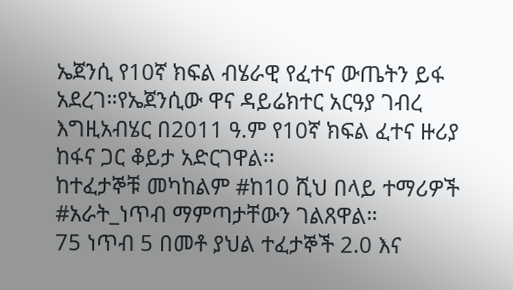ኤጀንሲ የ10ኛ ክፍል ብሄራዊ የፈተና ውጤትን ይፋ አደረገ።የኤጀንሲው ዋና ዳይሬክተር አርዓያ ገብረ እግዚአብሄር በ2011 ዓ.ም የ10ኛ ክፍል ፈተና ዙሪያ ከፋና ጋር ቆይታ አድርገዋል፡፡
ከተፈታኞቹ መካከልም #ከ10 ሺህ በላይ ተማሪዎች #አራት_ነጥብ ማምጣታቸውን ገልጸዋል።
75 ነጥብ 5 በመቶ ያህል ተፈታኞች 2.0 እና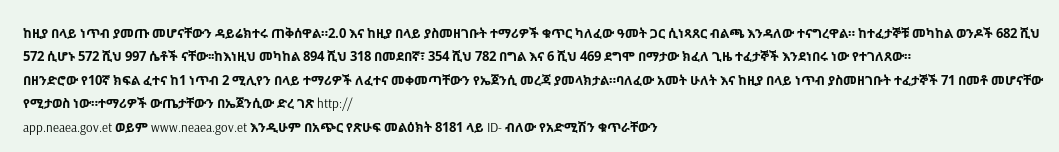ከዚያ በላይ ነጥብ ያመጡ መሆናቸውን ዳይሬክተሩ ጠቅሰዋል።2.0 እና ከዚያ በላይ ያስመዘገቡት ተማሪዎች ቁጥር ካለፈው ዓመት ጋር ሲነጻጸር ብልጫ እንዳለው ተናግረዋል። ከተፈታኞቹ መካከል ወንዶች 682 ሺህ 572 ሲሆኑ 572 ሺህ 997 ሴቶች ናቸው፡፡ከእነዚህ መካከል 894 ሺህ 318 በመደበኛ፣ 354 ሺህ 782 በግል እና 6 ሺህ 469 ደግሞ በማታው ክፈለ ጊዜ ተፈታኞች እንደነበሩ ነው የተገለጸው።
በዘንድሮው የ10ኛ ክፍል ፈተና ከ1 ነጥብ 2 ሚሊየን በላይ ተማሪዎች ለፈተና መቀመጣቸውን የኤጀንሲ መረጃ ያመላክታል።ባለፈው አመት ሁለት እና ከዚያ በላይ ነጥብ ያስመዘገቡት ተፈታኞች 71 በመቶ መሆናቸው የሚታወስ ነው።ተማሪዎች ውጤታቸውን በኤጀንሲው ድረ ገጽ http://
app.neaea.gov.et ወይም www.neaea.gov.et እንዲሁም በአጭር የጽሁፍ መልዕክት 8181 ላይ ID- ብለው የአድሚሽን ቁጥራቸውን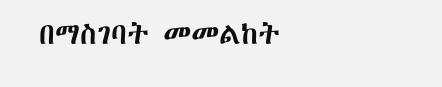በማስገባት መመልከት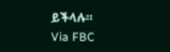ይችላሉ።
Via FBC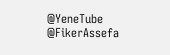@YeneTube @FikerAssefa